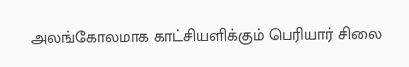அலங்கோலமாக காட்சியளிக்கும் பெரியார் சிலை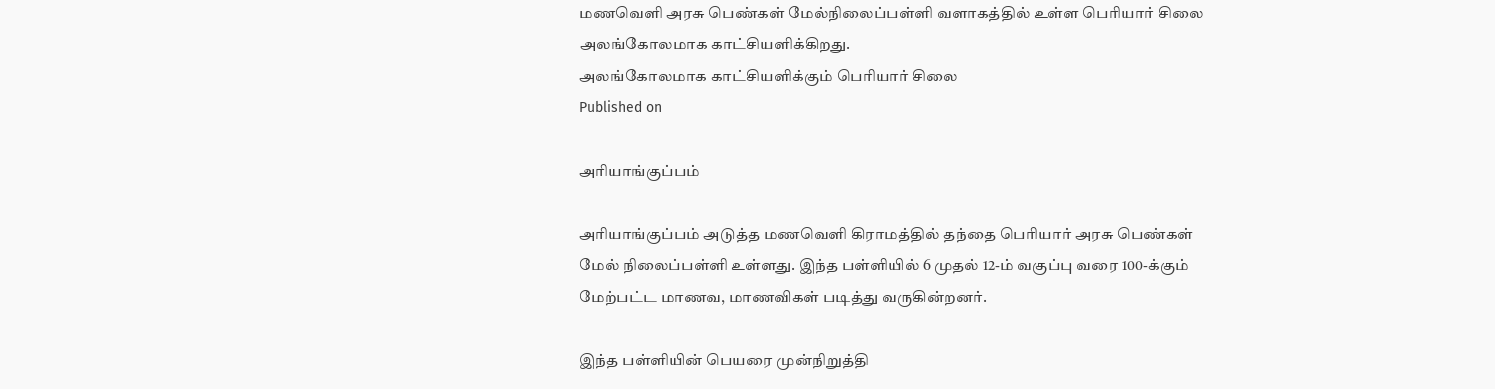மணவெளி அரசு பெண்கள் மேல்நிலைப்பள்ளி வளாகத்தில் உள்ள பெரியார் சிலை அலங்கோலமாக காட்சியளிக்கிறது.
அலங்கோலமாக காட்சியளிக்கும் பெரியார் சிலை
Published on

அரியாங்குப்பம்

அரியாங்குப்பம் அடுத்த மணவெளி கிராமத்தில் தந்தை பெரியார் அரசு பெண்கள் மேல் நிலைப்பள்ளி உள்ளது. இந்த பள்ளியில் 6 முதல் 12-ம் வகுப்பு வரை 100-க்கும் மேற்பட்ட மாணவ, மாணவிகள் படித்து வருகின்றனர்.

இந்த பள்ளியின் பெயரை முன்நிறுத்தி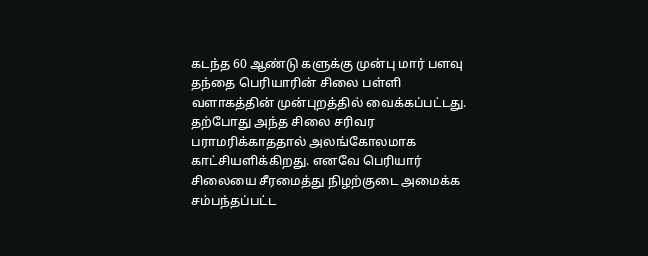கடந்த 60 ஆண்டு களுக்கு முன்பு மார் பளவு தந்தை பெரியாரின் சிலை பள்ளி வளாகத்தின் முன்புறத்தில் வைக்கப்பட்டது. தற்போது அந்த சிலை சரிவர பராமரிக்காததால் அலங்கோலமாக காட்சியளிக்கிறது. எனவே பெரியார் சிலையை சீரமைத்து நிழற்குடை அமைக்க சம்பந்தப்பட்ட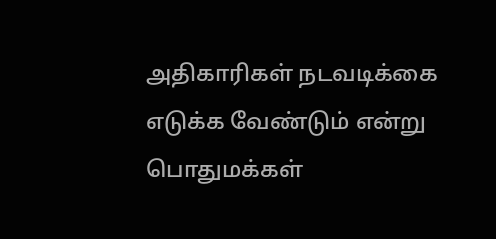அதிகாரிகள் நடவடிக்கை எடுக்க வேண்டும் என்று பொதுமக்கள்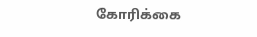கோரிக்கை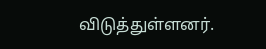விடுத்துள்ளனர்.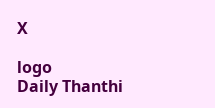X

logo
Daily Thanthi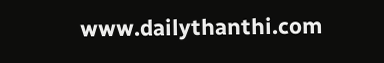www.dailythanthi.com